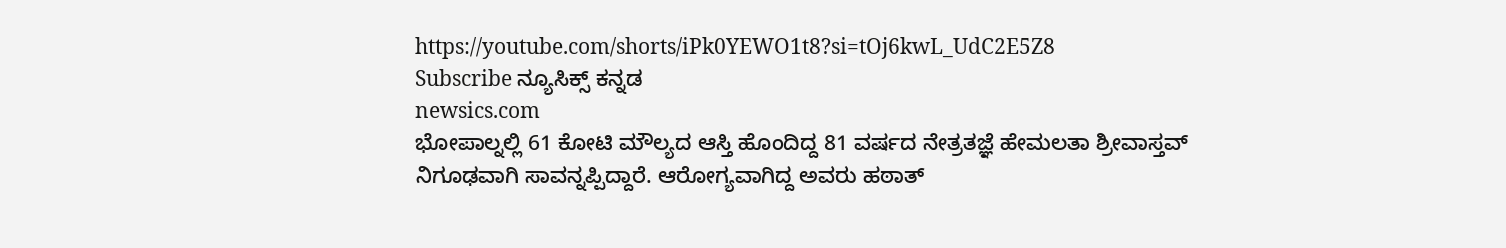https://youtube.com/shorts/iPk0YEWO1t8?si=tOj6kwL_UdC2E5Z8
Subscribe ನ್ಯೂಸಿಕ್ಸ್ ಕನ್ನಡ
newsics.com
ಭೋಪಾಲ್ನಲ್ಲಿ 61 ಕೋಟಿ ಮೌಲ್ಯದ ಆಸ್ತಿ ಹೊಂದಿದ್ದ 81 ವರ್ಷದ ನೇತ್ರತಜ್ಞೆ ಹೇಮಲತಾ ಶ್ರೀವಾಸ್ತವ್ ನಿಗೂಢವಾಗಿ ಸಾವನ್ನಪ್ಪಿದ್ದಾರೆ. ಆರೋಗ್ಯವಾಗಿದ್ದ ಅವರು ಹಠಾತ್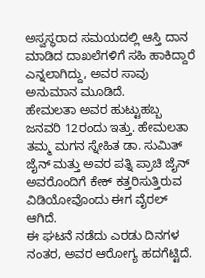ಅಸ್ವಸ್ಥರಾದ ಸಮಯದಲ್ಲಿ ಆಸ್ತಿ ದಾನ ಮಾಡಿದ ದಾಖಲೆಗಳಿಗೆ ಸಹಿ ಹಾಕಿದ್ದಾರೆ ಎನ್ನಲಾಗಿದ್ದು, ಅವರ ಸಾವು ಅನುಮಾನ ಮೂಡಿದೆ.
ಹೇಮಲತಾ ಅವರ ಹುಟ್ಟುಹಬ್ಬ ಜನವರಿ 12ರಂದು ಇತ್ತು. ಹೇಮಲತಾ ತಮ್ಮ ಮಗನ ಸ್ನೇಹಿತ ಡಾ. ಸುಮಿತ್ ಜೈನ್ ಮತ್ತು ಅವರ ಪತ್ನಿ ಪ್ರಾಚಿ ಜೈನ್ ಅವರೊಂದಿಗೆ ಕೇಕ್ ಕತ್ತರಿಸುತ್ತಿರುವ ವಿಡಿಯೋವೊಂದು ಈಗ ವೈರಲ್ ಆಗಿದೆ.
ಈ ಘಟನೆ ನಡೆದು ಎರಡು ದಿನಗಳ ನಂತರ, ಅವರ ಆರೋಗ್ಯ ಹದಗೆಟ್ಟಿದೆ.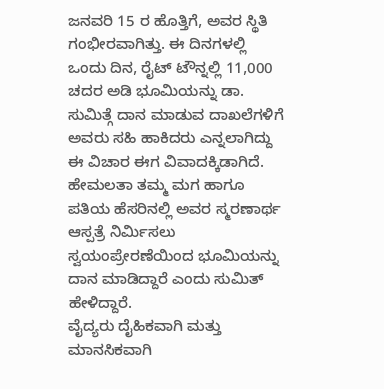ಜನವರಿ 15 ರ ಹೊತ್ತಿಗೆ, ಅವರ ಸ್ಥಿತಿ ಗಂಭೀರವಾಗಿತ್ತು. ಈ ದಿನಗಳಲ್ಲಿ ಒಂದು ದಿನ, ರೈಟ್ ಟೌನ್ನಲ್ಲಿ 11,000 ಚದರ ಅಡಿ ಭೂಮಿಯನ್ನು ಡಾ. ಸುಮಿತ್ಗೆ ದಾನ ಮಾಡುವ ದಾಖಲೆಗಳಿಗೆ ಅವರು ಸಹಿ ಹಾಕಿದರು ಎನ್ನಲಾಗಿದ್ದು ಈ ವಿಚಾರ ಈಗ ವಿವಾದಕ್ಕಿಡಾಗಿದೆ. ಹೇಮಲತಾ ತಮ್ಮ ಮಗ ಹಾಗೂ ಪತಿಯ ಹೆಸರಿನಲ್ಲಿ ಅವರ ಸ್ಮರಣಾರ್ಥ ಆಸ್ಪತ್ರೆ ನಿರ್ಮಿಸಲು ಸ್ವಯಂಪ್ರೇರಣೆಯಿಂದ ಭೂಮಿಯನ್ನು ದಾನ ಮಾಡಿದ್ದಾರೆ ಎಂದು ಸುಮಿತ್ ಹೇಳಿದ್ದಾರೆ.
ವೈದ್ಯರು ದೈಹಿಕವಾಗಿ ಮತ್ತು ಮಾನಸಿಕವಾಗಿ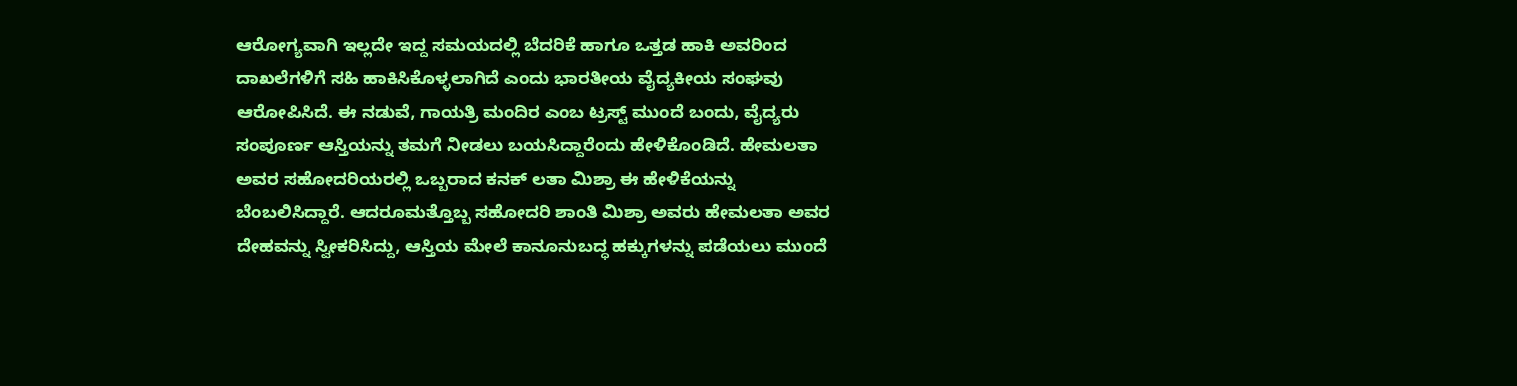ಆರೋಗ್ಯವಾಗಿ ಇಲ್ಲದೇ ಇದ್ದ ಸಮಯದಲ್ಲಿ ಬೆದರಿಕೆ ಹಾಗೂ ಒತ್ತಡ ಹಾಕಿ ಅವರಿಂದ ದಾಖಲೆಗಳಿಗೆ ಸಹಿ ಹಾಕಿಸಿಕೊಳ್ಳಲಾಗಿದೆ ಎಂದು ಭಾರತೀಯ ವೈದ್ಯಕೀಯ ಸಂಘವು ಆರೋಪಿಸಿದೆ. ಈ ನಡುವೆ, ಗಾಯತ್ರಿ ಮಂದಿರ ಎಂಬ ಟ್ರಸ್ಟ್ ಮುಂದೆ ಬಂದು, ವೈದ್ಯರು ಸಂಪೂರ್ಣ ಆಸ್ತಿಯನ್ನು ತಮಗೆ ನೀಡಲು ಬಯಸಿದ್ದಾರೆಂದು ಹೇಳಿಕೊಂಡಿದೆ. ಹೇಮಲತಾ ಅವರ ಸಹೋದರಿಯರಲ್ಲಿ ಒಬ್ಬರಾದ ಕನಕ್ ಲತಾ ಮಿಶ್ರಾ ಈ ಹೇಳಿಕೆಯನ್ನು ಬೆಂಬಲಿಸಿದ್ದಾರೆ. ಆದರೂಮತ್ತೊಬ್ಬ ಸಹೋದರಿ ಶಾಂತಿ ಮಿಶ್ರಾ ಅವರು ಹೇಮಲತಾ ಅವರ ದೇಹವನ್ನು ಸ್ವೀಕರಿಸಿದ್ದು, ಆಸ್ತಿಯ ಮೇಲೆ ಕಾನೂನುಬದ್ಧ ಹಕ್ಕುಗಳನ್ನು ಪಡೆಯಲು ಮುಂದೆ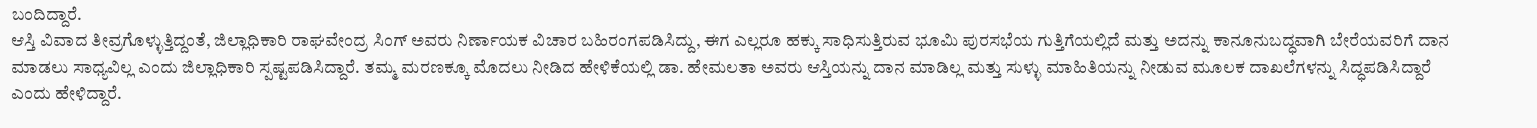ಬಂದಿದ್ದಾರೆ.
ಆಸ್ತಿ ವಿವಾದ ತೀವ್ರಗೊಳ್ಳುತ್ತಿದ್ದಂತೆ, ಜಿಲ್ಲಾಧಿಕಾರಿ ರಾಘವೇಂದ್ರ ಸಿಂಗ್ ಅವರು ನಿರ್ಣಾಯಕ ವಿಚಾರ ಬಹಿರಂಗಪಡಿಸಿದ್ದು, ಈಗ ಎಲ್ಲರೂ ಹಕ್ಕು ಸಾಧಿಸುತ್ತಿರುವ ಭೂಮಿ ಪುರಸಭೆಯ ಗುತ್ತಿಗೆಯಲ್ಲಿದೆ ಮತ್ತು ಅದನ್ನು ಕಾನೂನುಬದ್ಧವಾಗಿ ಬೇರೆಯವರಿಗೆ ದಾನ ಮಾಡಲು ಸಾಧ್ಯವಿಲ್ಲ ಎಂದು ಜಿಲ್ಲಾಧಿಕಾರಿ ಸ್ಪಷ್ಟಪಡಿಸಿದ್ದಾರೆ. ತಮ್ಮ ಮರಣಕ್ಕೂ ಮೊದಲು ನೀಡಿದ ಹೇಳಿಕೆಯಲ್ಲಿ ಡಾ. ಹೇಮಲತಾ ಅವರು ಆಸ್ತಿಯನ್ನು ದಾನ ಮಾಡಿಲ್ಲ ಮತ್ತು ಸುಳ್ಳು ಮಾಹಿತಿಯನ್ನು ನೀಡುವ ಮೂಲಕ ದಾಖಲೆಗಳನ್ನು ಸಿದ್ಧಪಡಿಸಿದ್ದಾರೆ ಎಂದು ಹೇಳಿದ್ದಾರೆ.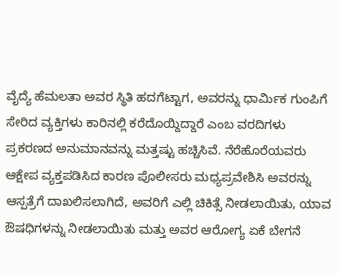ವೈದ್ಯೆ ಹೆಮಲತಾ ಅವರ ಸ್ಥಿತಿ ಹದಗೆಟ್ಟಾಗ, ಅವರನ್ನು ಧಾರ್ಮಿಕ ಗುಂಪಿಗೆ ಸೇರಿದ ವ್ಯಕ್ತಿಗಳು ಕಾರಿನಲ್ಲಿ ಕರೆದೊಯ್ದಿದ್ದಾರೆ ಎಂಬ ವರದಿಗಳು ಪ್ರಕರಣದ ಅನುಮಾನವನ್ನು ಮತ್ತಷ್ಟು ಹಚ್ಚಿಸಿವೆ. ನೆರೆಹೊರೆಯವರು ಆಕ್ಷೇಪ ವ್ಯಕ್ತಪಡಿಸಿದ ಕಾರಣ ಪೊಲೀಸರು ಮಧ್ಯಪ್ರವೇಶಿಸಿ ಅವರನ್ನು ಆಸ್ಪತ್ರೆಗೆ ದಾಖಲಿಸಲಾಗಿದೆ, ಅವರಿಗೆ ಎಲ್ಲಿ ಚಿಕಿತ್ಸೆ ನೀಡಲಾಯಿತು, ಯಾವ ಔಷಧಿಗಳನ್ನು ನೀಡಲಾಯಿತು ಮತ್ತು ಅವರ ಆರೋಗ್ಯ ಏಕೆ ಬೇಗನೆ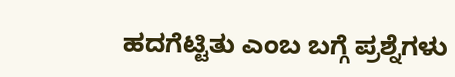ಹದಗೆಟ್ಟಿತು ಎಂಬ ಬಗ್ಗೆ ಪ್ರಶ್ನೆಗಳು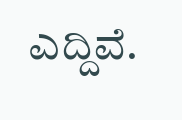ಎದ್ದಿವೆ.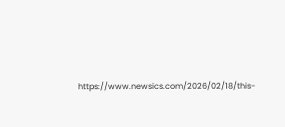https://www.newsics.com/2026/02/18/this-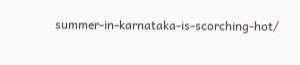summer-in-karnataka-is-scorching-hot/